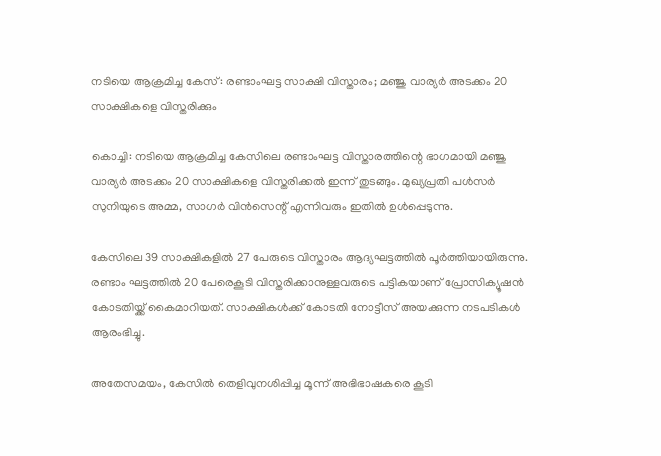നടിയെ ആക്രമിച്ച കേസ്: രണ്ടാംഘട്ട സാക്ഷി വിസ്താരം; മഞ്ജു വാര്യര്‍ അടക്കം 20 സാക്ഷികളെ വിസ്തരിക്കും

കൊച്ചി: നടിയെ ആക്രമിച്ച കേസിലെ രണ്ടാംഘട്ട വിസ്താരത്തിന്റെ ഭാഗമായി മഞ്ജു വാര്യര്‍ അടക്കം 20 സാക്ഷികളെ വിസ്തരിക്കല്‍ ഇന്ന് തുടങ്ങും. മുഖ്യപ്രതി പള്‍സര്‍ സുനിയുടെ അമ്മ, സാഗര്‍ വിന്‍സെന്റ് എന്നിവരും ഇതില്‍ ഉള്‍പ്പെടുന്നു.

കേസിലെ 39 സാക്ഷികളില്‍ 27 പേരുടെ വിസ്താരം ആദ്യഘട്ടത്തില്‍ പൂര്‍ത്തിയായിരുന്നു. രണ്ടാം ഘട്ടത്തില്‍ 20 പേരെകൂടി വിസ്തരിക്കാനുള്ളവരുടെ പട്ടികയാണ് പ്രോസിക്യൂഷന്‍ കോടതിയ്ക്ക് കൈമാറിയത്. സാക്ഷികള്‍ക്ക് കോടതി നോട്ടീസ് അയക്കുന്ന നടപടികള്‍ ആരംഭിച്ചു.

അതേസമയം, കേസില്‍ തെളിവുനശിപ്പിച്ച മൂന്ന് അഭിഭാഷകരെ കൂടി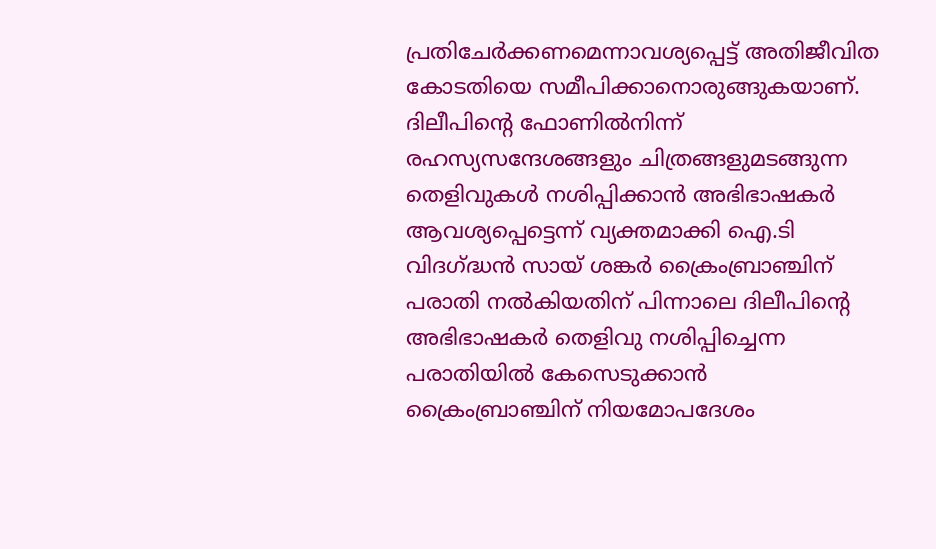പ്രതിചേര്‍ക്കണമെന്നാവശ്യപ്പെട്ട് അതിജീവിത കോടതിയെ സമീപിക്കാനൊരുങ്ങുകയാണ്. ദിലീപിന്റെ ഫോണില്‍നിന്ന് രഹസ്യസന്ദേശങ്ങളും ചിത്രങ്ങളുമടങ്ങുന്ന തെളിവുകള്‍ നശിപ്പിക്കാന്‍ അഭിഭാഷകര്‍ ആവശ്യപ്പെട്ടെന്ന് വ്യക്തമാക്കി ഐ.ടി വിദഗ്ദ്ധന്‍ സായ് ശങ്കര്‍ ക്രൈംബ്രാഞ്ചിന് പരാതി നല്‍കിയതിന് പിന്നാലെ ദിലീപിന്റെ അഭിഭാഷകര്‍ തെളിവു നശിപ്പിച്ചെന്ന പരാതിയില്‍ കേസെടുക്കാന്‍ ക്രൈംബ്രാഞ്ചിന് നിയമോപദേശം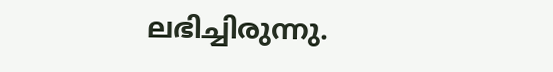ലഭിച്ചിരുന്നു.